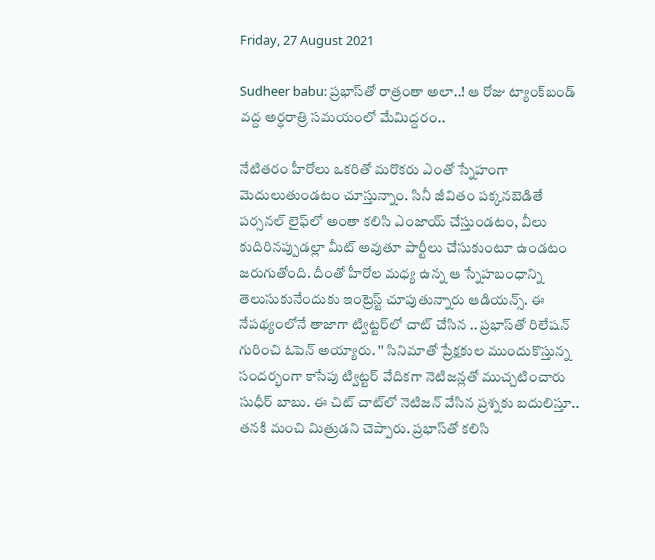Friday, 27 August 2021

Sudheer babu: ప్రభాస్‌‌తో రాత్రంతా అలా..! ఆ రోజు ట్యాంక్‌బండ్‌ వద్ద అర్ధరాత్రి సమయంలో మేమిద్దరం..

నేటితరం హీరోలు ఒకరితో మరొకరు ఎంతో స్నేహంగా మెదులుతుండటం చూస్తున్నాం. సినీ జీవితం పక్కనబెడితే పర్సనల్ లైఫ్‌లో అంతా కలిసి ఎంజాయ్ చేస్తుండటం, వీలు కుదిరినప్పుడల్లా మీట్ అవుతూ పార్టీలు చేసుకుంటూ ఉండటం జరుగుతోంది. దీంతో హీరోల మధ్య ఉన్న ఆ స్నేహబంధాన్ని తెలుసుకునేందుకు ఇంట్రెస్ట్ చూపుతున్నారు ఆడియన్స్. ఈ నేపథ్యంలోనే తాజాగా ట్విట్టర్‌లో చాట్ చేసిన .. ప్రభాస్‌తో రిలేషన్ గురించి ఓపెన్ అయ్యారు. '' సినిమాతో ప్రేక్షకుల ముందుకొస్తున్న సందర్భంగా కాసేపు ట్విట్టర్ వేదికగా నెటిజన్లతో ముచ్చటించారు సుధీర్ బాబు. ఈ చిట్ చాట్‌లో నెటిజన్ వేసిన ప్రశ్నకు బదులిస్తూ.. తనకి మంచి మిత్రుడని చెప్పారు. ప్రభాస్‌తో కలిసి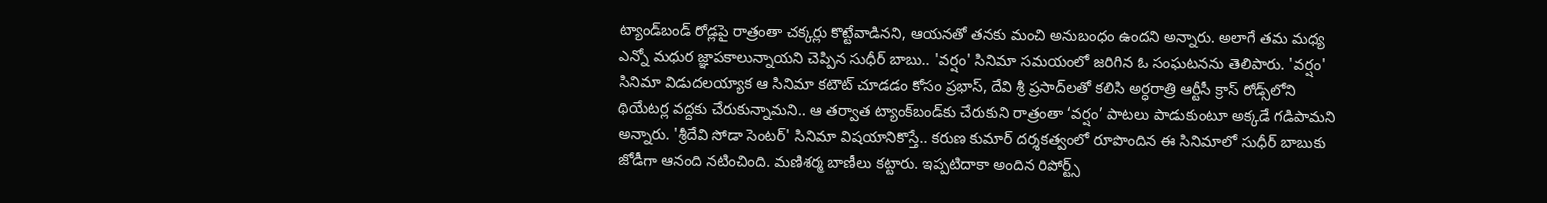ట్యాండ్‌బండ్‌ రోడ్లపై రాత్రంతా చక్కర్లు కొట్టేవాడినని, ఆయనతో తనకు మంచి అనుబంధం ఉందని అన్నారు. అలాగే తమ మధ్య ఎన్నో మధుర జ్ఞాపకాలున్నాయని చెప్పిన సుధీర్ బాబు.. 'వర్షం' సినిమా సమయంలో జరిగిన ఓ సంఘటనను తెలిపారు. 'వర్షం' సినిమా విడుదలయ్యాక ఆ సినిమా కటౌట్‌ చూడడం కోసం ప్రభాస్‌, దేవి శ్రీ ప్రసాద్‌‌లతో కలిసి అర్ధరాత్రి ఆర్టీసీ క్రాస్‌ రోడ్స్‌లోని థియేటర్ల వద్దకు చేరుకున్నామని.. ఆ తర్వాత ట్యాంక్‌బండ్‌కు చేరుకుని రాత్రంతా ‘వర్షం’ పాటలు పాడుకుంటూ అక్కడే గడిపామని అన్నారు. 'శ్రీదేవి సోడా సెంటర్' సినిమా విషయానికొస్తే.. కరుణ కుమార్‌ దర్శకత్వంలో రూపొందిన ఈ సినిమాలో సుధీర్‌ బాబుకు జోడీగా ఆనంది నటించింది. మణిశర్మ బాణీలు కట్టారు. ఇప్పటిదాకా అందిన రిపోర్ట్స్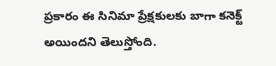ప్రకారం ఈ సినిమా ప్రేక్షకులకు బాగా కనెక్ట్ అయిందని తెలుస్తోంది.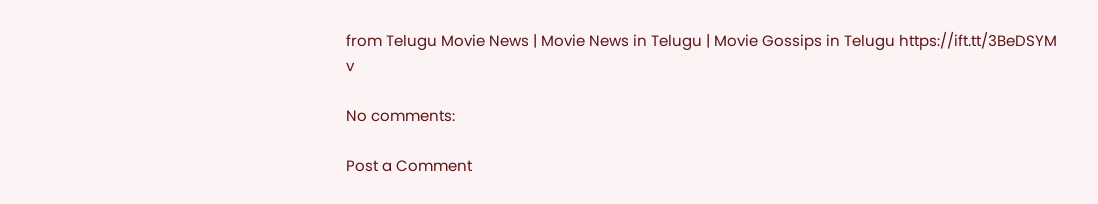from Telugu Movie News | Movie News in Telugu | Movie Gossips in Telugu https://ift.tt/3BeDSYM
v

No comments:

Post a Comment